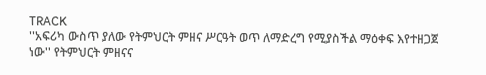TRACK
''አፍሪካ ውስጥ ያለው የትምህርት ምዘና ሥርዓት ወጥ ለማድረግ የሚያስችል ማዕቀፍ እየተዘጋጀ ነው'' የትምህርት ምዘናና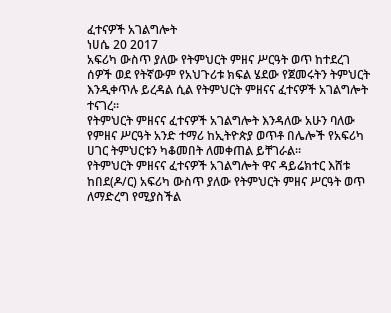ፈተናዎች አገልግሎት
ነሀሴ 20 2017
አፍሪካ ውስጥ ያለው የትምህርት ምዘና ሥርዓት ወጥ ከተደረገ ሰዎች ወደ የትኛውም የአህጉሪቱ ክፍል ሄደው የጀመሩትን ትምህርት እንዲቀጥሉ ይረዳል ሲል የትምህርት ምዘናና ፈተናዎች አገልግሎት ተናገረ፡፡
የትምህርት ምዘናና ፈተናዎች አገልግሎት እንዳለው አሁን ባለው የምዘና ሥርዓት አንድ ተማሪ ከኢትዮጵያ ወጥቶ በሌሎች የአፍሪካ ሀገር ትምህርቱን ካቆመበት ለመቀጠል ይቸገራል፡፡
የትምህርት ምዘናና ፈተናዎች አገልግሎት ዋና ዳይሬክተር እሸቱ ከበደ(ዶ/ር) አፍሪካ ውስጥ ያለው የትምህርት ምዘና ሥርዓት ወጥ ለማድረግ የሚያስችል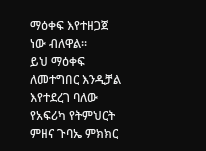ማዕቀፍ እየተዘጋጀ ነው ብለዋል፡፡
ይህ ማዕቀፍ ለመተግበር እንዲቻል እየተደረገ ባለው የአፍሪካ የትምህርት ምዘና ጉባኤ ምክክር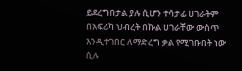ይደረግበታል ያሉ ሲሆን ተሳታፊ ሀገራትም በአፍሪካ ህብረት በኩል ሀገራቸው ውስጥ እንዲተገበር ለማድረግ ቃል የሚገቡበት ነው ሲሉ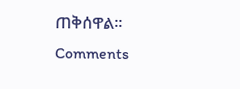ጠቅሰዋል፡፡
Comments